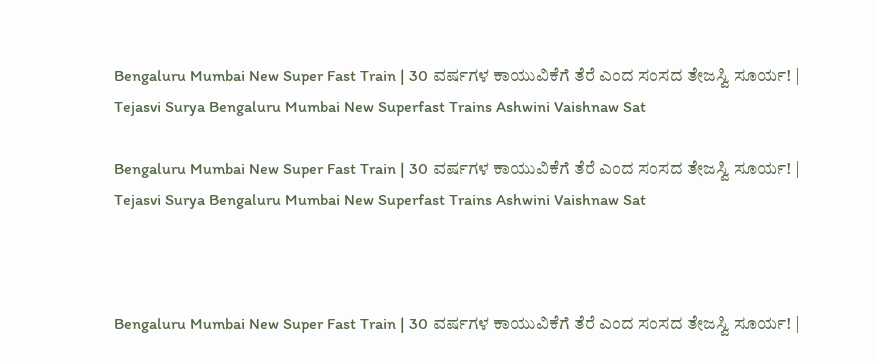Bengaluru Mumbai New Super Fast Train | 30 ವರ್ಷಗಳ ಕಾಯುವಿಕೆಗೆ ತೆರೆ ಎಂದ ಸಂಸದ ತೇಜಸ್ವಿ ಸೂರ್ಯ! | Tejasvi Surya Bengaluru Mumbai New Superfast Trains Ashwini Vaishnaw Sat

Bengaluru Mumbai New Super Fast Train | 30 ವರ್ಷಗಳ ಕಾಯುವಿಕೆಗೆ ತೆರೆ ಎಂದ ಸಂಸದ ತೇಜಸ್ವಿ ಸೂರ್ಯ! | Tejasvi Surya Bengaluru Mumbai New Superfast Trains Ashwini Vaishnaw Sat



Bengaluru Mumbai New Super Fast Train | 30 ವರ್ಷಗಳ ಕಾಯುವಿಕೆಗೆ ತೆರೆ ಎಂದ ಸಂಸದ ತೇಜಸ್ವಿ ಸೂರ್ಯ! |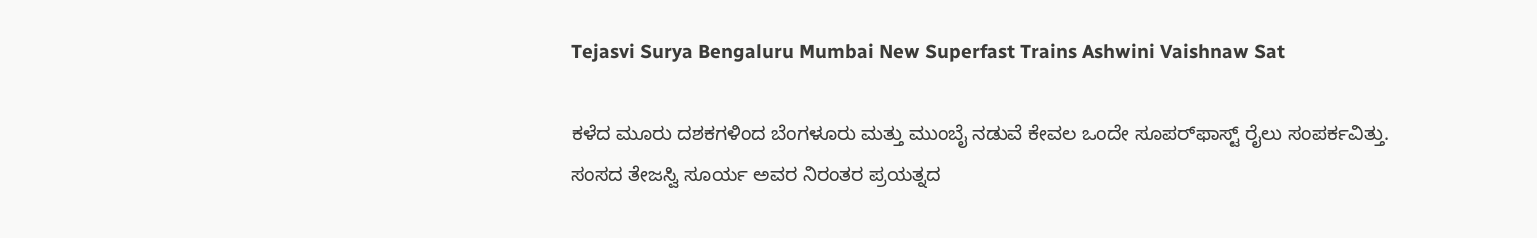Tejasvi Surya Bengaluru Mumbai New Superfast Trains Ashwini Vaishnaw Sat

ಕಳೆದ ಮೂರು ದಶಕಗಳಿಂದ ಬೆಂಗಳೂರು ಮತ್ತು ಮುಂಬೈ ನಡುವೆ ಕೇವಲ ಒಂದೇ ಸೂಪರ್‌ಫಾಸ್ಟ್ ರೈಲು ಸಂಪರ್ಕವಿತ್ತು. ಸಂಸದ ತೇಜಸ್ವಿ ಸೂರ್ಯ ಅವರ ನಿರಂತರ ಪ್ರಯತ್ನದ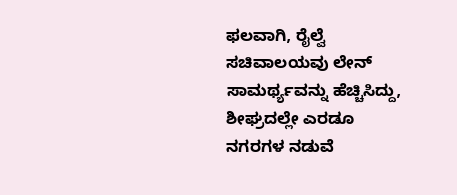ಫಲವಾಗಿ, ರೈಲ್ವೆ ಸಚಿವಾಲಯವು ಲೇನ್ ಸಾಮರ್ಥ್ಯವನ್ನು ಹೆಚ್ಚಿಸಿದ್ದು, ಶೀಘ್ರದಲ್ಲೇ ಎರಡೂ ನಗರಗಳ ನಡುವೆ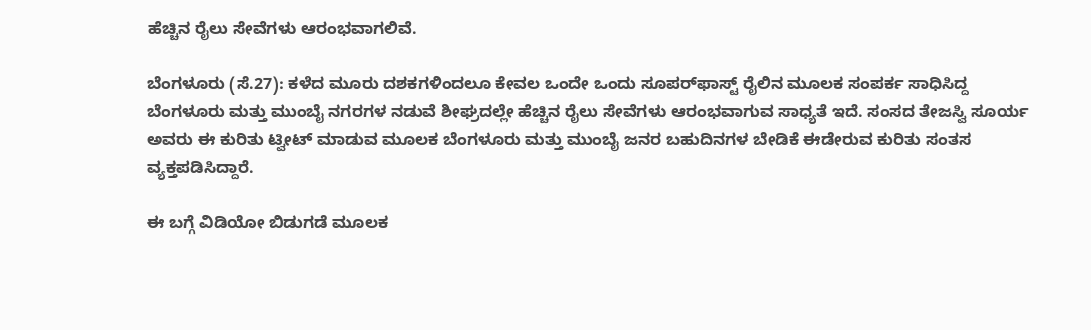ಹೆಚ್ಚಿನ ರೈಲು ಸೇವೆಗಳು ಆರಂಭವಾಗಲಿವೆ.

ಬೆಂಗಳೂರು (ಸೆ.27): ಕಳೆದ ಮೂರು ದಶಕಗಳಿಂದಲೂ ಕೇವಲ ಒಂದೇ ಒಂದು ಸೂಪರ್‌ಫಾಸ್ಟ್ ರೈಲಿನ ಮೂಲಕ ಸಂಪರ್ಕ ಸಾಧಿಸಿದ್ದ ಬೆಂಗಳೂರು ಮತ್ತು ಮುಂಬೈ ನಗರಗಳ ನಡುವೆ ಶೀಘ್ರದಲ್ಲೇ ಹೆಚ್ಚಿನ ರೈಲು ಸೇವೆಗಳು ಆರಂಭವಾಗುವ ಸಾಧ್ಯತೆ ಇದೆ. ಸಂಸದ ತೇಜಸ್ವಿ ಸೂರ್ಯ ಅವರು ಈ ಕುರಿತು ಟ್ವೀಟ್ ಮಾಡುವ ಮೂಲಕ ಬೆಂಗಳೂರು ಮತ್ತು ಮುಂಬೈ ಜನರ ಬಹುದಿನಗಳ ಬೇಡಿಕೆ ಈಡೇರುವ ಕುರಿತು ಸಂತಸ ವ್ಯಕ್ತಪಡಿಸಿದ್ದಾರೆ.

ಈ ಬಗ್ಗೆ ವಿಡಿಯೋ ಬಿಡುಗಡೆ ಮೂಲಕ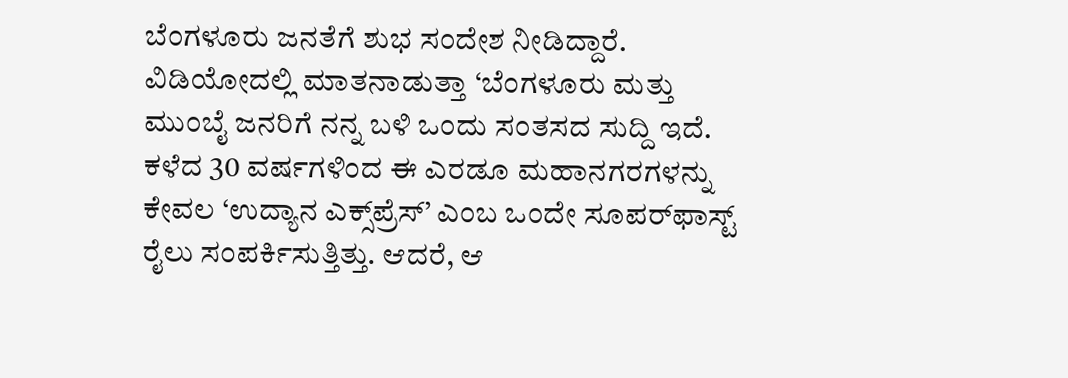ಬೆಂಗಳೂರು ಜನತೆಗೆ ಶುಭ ಸಂದೇಶ ನೀಡಿದ್ದಾರೆ. ವಿಡಿಯೋದಲ್ಲಿ ಮಾತನಾಡುತ್ತಾ ‘ಬೆಂಗಳೂರು ಮತ್ತು ಮುಂಬೈ ಜನರಿಗೆ ನನ್ನ ಬಳಿ ಒಂದು ಸಂತಸದ ಸುದ್ದಿ ಇದೆ. ಕಳೆದ 30 ವರ್ಷಗಳಿಂದ ಈ ಎರಡೂ ಮಹಾನಗರಗಳನ್ನು ಕೇವಲ ‘ಉದ್ಯಾನ ಎಕ್ಸ್‌ಪ್ರೆಸ್’ ಎಂಬ ಒಂದೇ ಸೂಪರ್‌ಫಾಸ್ಟ್ ರೈಲು ಸಂಪರ್ಕಿಸುತ್ತಿತ್ತು. ಆದರೆ, ಆ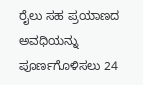ರೈಲು ಸಹ ಪ್ರಯಾಣದ ಅವಧಿಯನ್ನು ಪೂರ್ಣಗೊಳಿಸಲು 24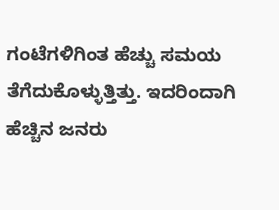ಗಂಟೆಗಳಿಗಿಂತ ಹೆಚ್ಚು ಸಮಯ ತೆಗೆದುಕೊಳ್ಳುತ್ತಿತ್ತು. ಇದರಿಂದಾಗಿ ಹೆಚ್ಚಿನ ಜನರು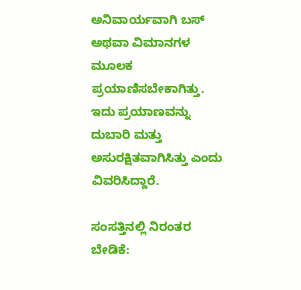ಅನಿವಾರ್ಯವಾಗಿ ಬಸ್ ಅಥವಾ ವಿಮಾನಗಳ ಮೂಲಕ ಪ್ರಯಾಣಿಸಬೇಕಾಗಿತ್ತು. ಇದು ಪ್ರಯಾಣವನ್ನು ದುಬಾರಿ ಮತ್ತು ಅಸುರಕ್ಷಿತವಾಗಿಸಿತ್ತು ಎಂದು ವಿವರಿಸಿದ್ದಾರೆ.

ಸಂಸತ್ತಿನಲ್ಲಿ ನಿರಂತರ ಬೇಡಿಕೆ: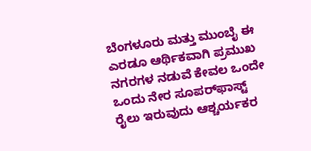ಬೆಂಗಳೂರು ಮತ್ತು ಮುಂಬೈ ಈ ಎರಡೂ ಆರ್ಥಿಕವಾಗಿ ಪ್ರಮುಖ ನಗರಗಳ ನಡುವೆ ಕೇವಲ ಒಂದೇ ಒಂದು ನೇರ ಸೂಪರ್‌ಫಾಸ್ಟ್ ರೈಲು ಇರುವುದು ಆಶ್ಚರ್ಯಕರ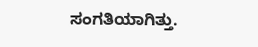ಸಂಗತಿಯಾಗಿತ್ತು.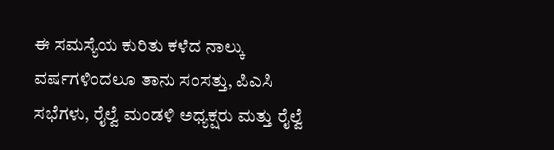ಈ ಸಮಸ್ಯೆಯ ಕುರಿತು ಕಳೆದ ನಾಲ್ಕು ವರ್ಷಗಳಿಂದಲೂ ತಾನು ಸಂಸತ್ತು, ಪಿಎಸಿ ಸಭೆಗಳು, ರೈಲ್ವೆ ಮಂಡಳಿ ಅಧ್ಯಕ್ಷರು ಮತ್ತು ರೈಲ್ವೆ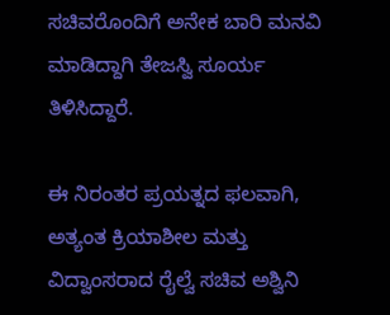ಸಚಿವರೊಂದಿಗೆ ಅನೇಕ ಬಾರಿ ಮನವಿ ಮಾಡಿದ್ದಾಗಿ ತೇಜಸ್ವಿ ಸೂರ್ಯ ತಿಳಿಸಿದ್ದಾರೆ.

ಈ ನಿರಂತರ ಪ್ರಯತ್ನದ ಫಲವಾಗಿ, ಅತ್ಯಂತ ಕ್ರಿಯಾಶೀಲ ಮತ್ತು ವಿದ್ವಾಂಸರಾದ ರೈಲ್ವೆ ಸಚಿವ ಅಶ್ವಿನಿ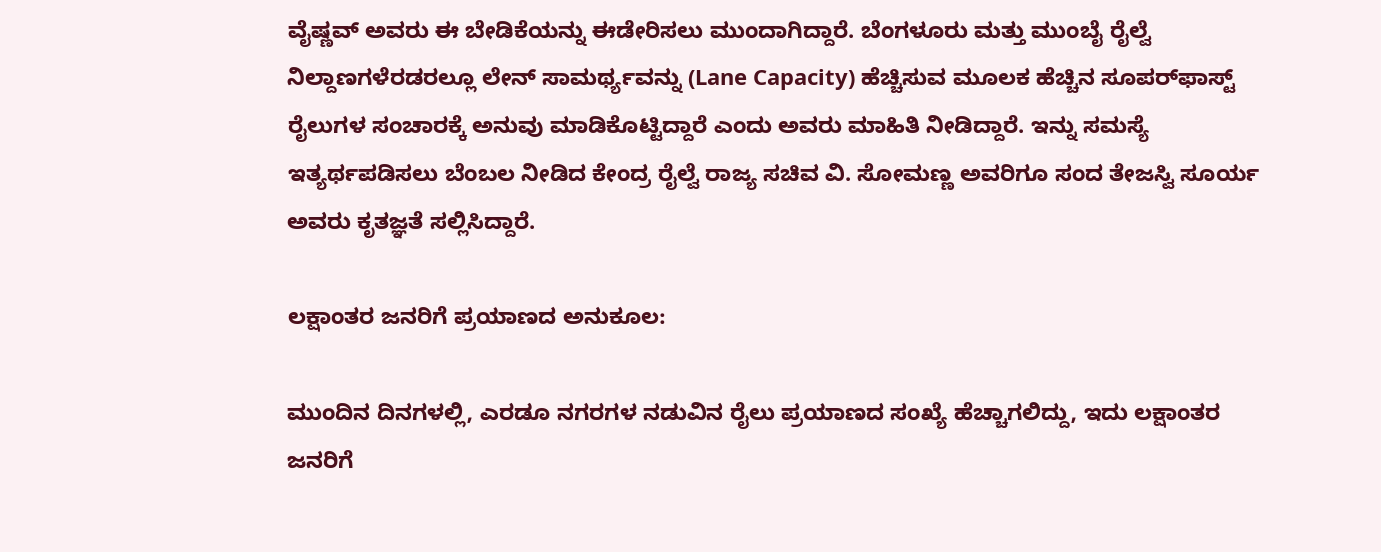ವೈಷ್ಣವ್ ಅವರು ಈ ಬೇಡಿಕೆಯನ್ನು ಈಡೇರಿಸಲು ಮುಂದಾಗಿದ್ದಾರೆ. ಬೆಂಗಳೂರು ಮತ್ತು ಮುಂಬೈ ರೈಲ್ವೆ ನಿಲ್ದಾಣಗಳೆರಡರಲ್ಲೂ ಲೇನ್ ಸಾಮರ್ಥ್ಯವನ್ನು (Lane Capacity) ಹೆಚ್ಚಿಸುವ ಮೂಲಕ ಹೆಚ್ಚಿನ ಸೂಪರ್‌ಫಾಸ್ಟ್ ರೈಲುಗಳ ಸಂಚಾರಕ್ಕೆ ಅನುವು ಮಾಡಿಕೊಟ್ಟಿದ್ದಾರೆ ಎಂದು ಅವರು ಮಾಹಿತಿ ನೀಡಿದ್ದಾರೆ. ಇನ್ನು ಸಮಸ್ಯೆ ಇತ್ಯರ್ಥಪಡಿಸಲು ಬೆಂಬಲ ನೀಡಿದ ಕೇಂದ್ರ ರೈಲ್ವೆ ರಾಜ್ಯ ಸಚಿವ ವಿ. ಸೋಮಣ್ಣ ಅವರಿಗೂ ಸಂದ ತೇಜಸ್ವಿ ಸೂರ್ಯ ಅವರು ಕೃತಜ್ಞತೆ ಸಲ್ಲಿಸಿದ್ದಾರೆ.

ಲಕ್ಷಾಂತರ ಜನರಿಗೆ ಪ್ರಯಾಣದ ಅನುಕೂಲ:

ಮುಂದಿನ ದಿನಗಳಲ್ಲಿ, ಎರಡೂ ನಗರಗಳ ನಡುವಿನ ರೈಲು ಪ್ರಯಾಣದ ಸಂಖ್ಯೆ ಹೆಚ್ಚಾಗಲಿದ್ದು, ಇದು ಲಕ್ಷಾಂತರ ಜನರಿಗೆ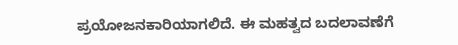ಪ್ರಯೋಜನಕಾರಿಯಾಗಲಿದೆ. ಈ ಮಹತ್ವದ ಬದಲಾವಣೆಗೆ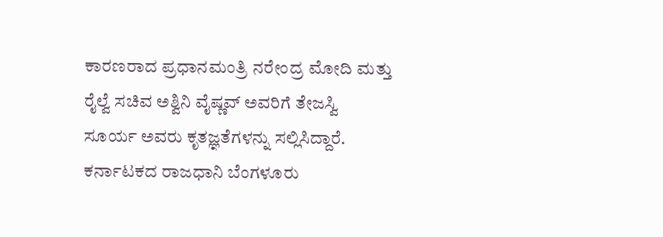ಕಾರಣರಾದ ಪ್ರಧಾನಮಂತ್ರಿ ನರೇಂದ್ರ ಮೋದಿ ಮತ್ತು ರೈಲ್ವೆ ಸಚಿವ ಅಶ್ವಿನಿ ವೈಷ್ಣವ್ ಅವರಿಗೆ ತೇಜಸ್ವಿ ಸೂರ್ಯ ಅವರು ಕೃತಜ್ಞತೆಗಳನ್ನು ಸಲ್ಲಿಸಿದ್ದಾರೆ. ಕರ್ನಾಟಕದ ರಾಜಧಾನಿ ಬೆಂಗಳೂರು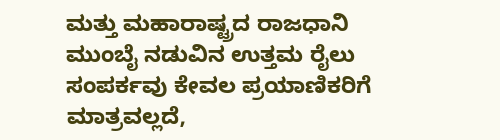ಮತ್ತು ಮಹಾರಾಷ್ಟ್ರದ ರಾಜಧಾನಿ ಮುಂಬೈ ನಡುವಿನ ಉತ್ತಮ ರೈಲು ಸಂಪರ್ಕವು ಕೇವಲ ಪ್ರಯಾಣಿಕರಿಗೆ ಮಾತ್ರವಲ್ಲದೆ,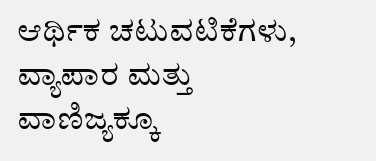ಆರ್ಥಿಕ ಚಟುವಟಿಕೆಗಳು, ವ್ಯಾಪಾರ ಮತ್ತು ವಾಣಿಜ್ಯಕ್ಕೂ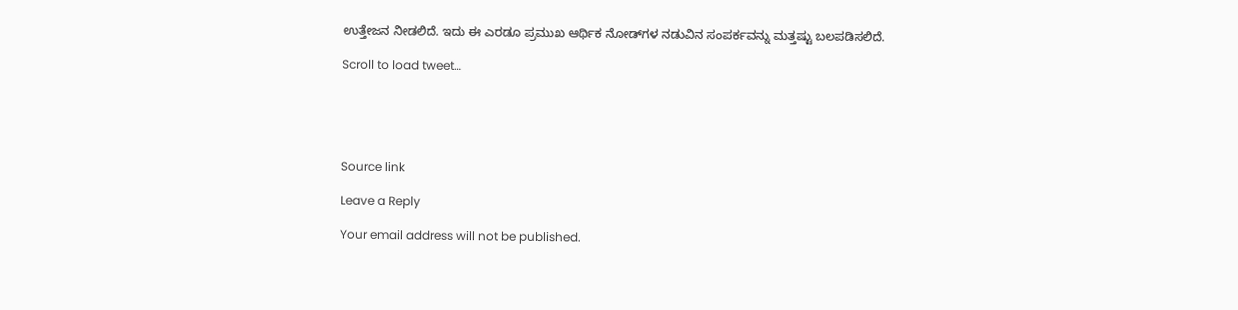ಉತ್ತೇಜನ ನೀಡಲಿದೆ. ಇದು ಈ ಎರಡೂ ಪ್ರಮುಖ ಆರ್ಥಿಕ ನೋಡ್‌ಗಳ ನಡುವಿನ ಸಂಪರ್ಕವನ್ನು ಮತ್ತಷ್ಟು ಬಲಪಡಿಸಲಿದೆ.

Scroll to load tweet…





Source link

Leave a Reply

Your email address will not be published.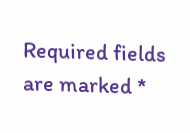Required fields are marked *